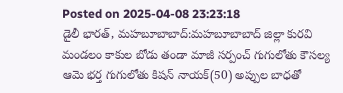Posted on 2025-04-08 23:23:18
డైలీ భారత్, మహబూబాబాద్:మహబూబాబాద్ జిల్లా కురవి మండలం కాకుల బోడు తండా మాజీ సర్పంచ్ గుగులోతు కౌసల్య ఆమె భర్త గుగులోతు కిషన్ నాయక్(50) అప్పుల బాధతో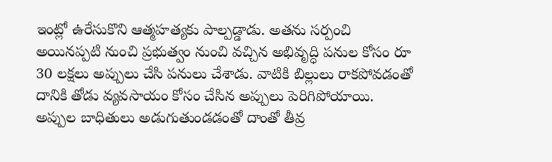ఇంట్లో ఉరేసుకొని ఆత్మహత్యకు పాల్పడ్డాడు. అతను సర్పంచి అయినప్పటి నుంచి ప్రభుత్వం నుంచి వచ్చిన అభివృద్ధి పనుల కోసం రూ 30 లక్షలు అప్పులు చేసి పనులు చేశాడు. వాటికి బిల్లులు రాకపోవడంతో దానికి తోడు వ్యవసాయం కోసం చేసిన అప్పులు పెరిగిపోయాయి. అప్పుల బాధితులు అడుగుతుండడంతో దాంతో తీవ్ర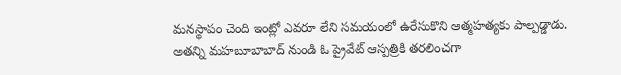మనస్థాపం చెంది ఇంట్లో ఎవరూ లేని సమయంలో ఉరేసుకొని ఆత్మహత్యకు పాల్పడ్డాడు. అతన్ని మహబూబాబాద్ నుండి ఓ ప్రైవేట్ ఆస్పత్రికి తరలించగా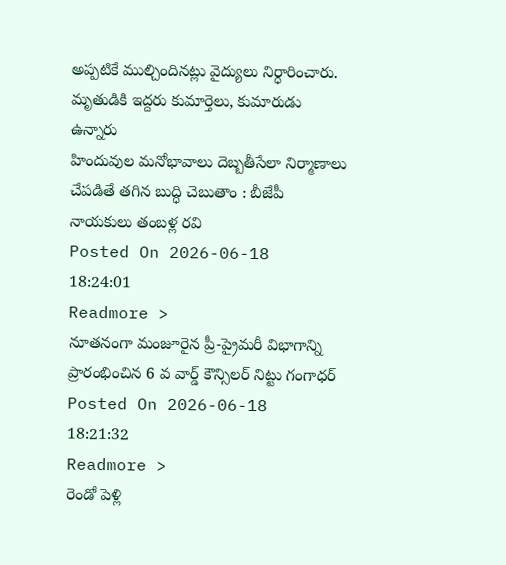అప్పటికే ముల్చిందినట్లు వైద్యులు నిర్ధారించారు. మృతుడికి ఇద్దరు కుమార్తెలు, కుమారుడు ఉన్నారు
హిందువుల మనోభావాలు దెబ్బతీసేలా నిర్మాణాలు చేపడితే తగిన బుద్ధి చెబుతాం : బీజేపీ నాయకులు తంబళ్ల రవి
Posted On 2026-06-18 18:24:01
Readmore >
నూతనంగా మంజూరైన ప్రీ-ప్రైమరీ విభాగాన్ని ప్రారంభించిన 6 వ వార్డ్ కౌన్సిలర్ నిట్టు గంగాధర్
Posted On 2026-06-18 18:21:32
Readmore >
రెండో పెళ్లి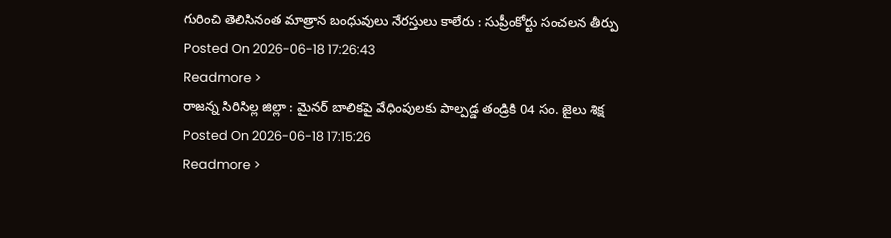గురించి తెలిసినంత మాత్రాన బంధువులు నేరస్తులు కాలేరు : సుప్రీంకోర్టు సంచలన తీర్పు
Posted On 2026-06-18 17:26:43
Readmore >
రాజన్న సిరిసిల్ల జిల్లా : మైనర్ బాలికపై వేధింపులకు పాల్పడ్డ తండ్రికి 04 సం. జైలు శిక్ష
Posted On 2026-06-18 17:15:26
Readmore >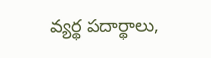వ్యర్థ పదార్థాలు,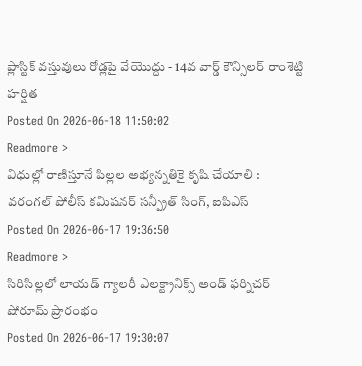ప్లాస్టిక్ వస్తువులు రోడ్లపై వేయొద్దు - 14వ వార్డ్ కౌన్సిలర్ రాంశెట్టి హర్షిత
Posted On 2026-06-18 11:50:02
Readmore >
విధుల్లో రాణిస్తూనే పిల్లల అభ్యన్నతికై కృషి చేయాలి : వరంగల్ పోలీస్ కమిషనర్ సన్ప్రీత్ సింగ్, ఐపిఎస్
Posted On 2026-06-17 19:36:50
Readmore >
సిరిసిల్లలో లాయడ్ గ్యాలరీ ఎలక్ట్రానిక్స్ అండ్ ఫర్నిచర్ షోరూమ్ ప్రారంభం
Posted On 2026-06-17 19:30:07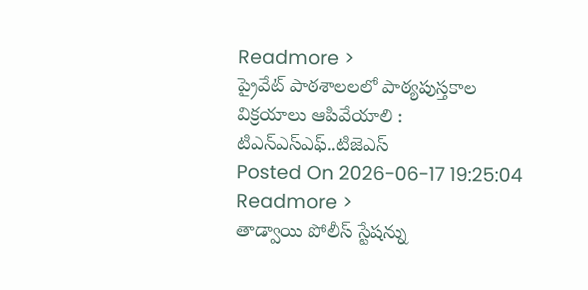Readmore >
ప్రైవేట్ పాఠశాలలలో పాఠ్యపుస్తకాల విక్రయాలు ఆపివేయాలి : టిఎన్ఎస్ఎఫ్..టిజెఎస్
Posted On 2026-06-17 19:25:04
Readmore >
తాడ్వాయి పోలీస్ స్టేషన్ను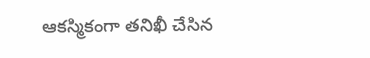ఆకస్మికంగా తనిఖీ చేసిన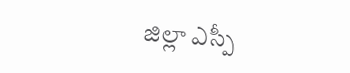జిల్లా ఎస్పీ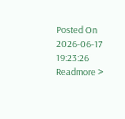Posted On 2026-06-17 19:23:26
Readmore >